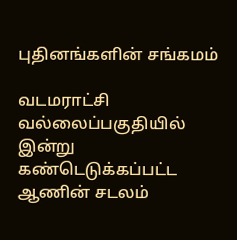புதினங்களின் சங்கமம்

வடமராட்சி வல்லைப்பகுதியில் இன்று கண்டெடுக்கப்பட்ட ஆணின் சடலம்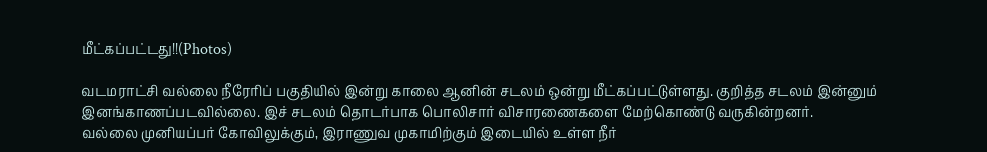மீட்கப்பட்டது!!(Photos)

வடமராட்சி வல்லை நீரேரிப் பகுதியில் இன்று காலை ஆனின் சடலம் ஒன்று மீட்கப்பட்டுள்ளது. குறித்த சடலம் இன்னும் இனங்காணப்படவில்லை. இச் சடலம் தொடர்பாக பொலிசார் விசாரணைகளை மேற்கொண்டு வருகின்றனர்.
வல்லை முனியப்பர் கோவிலுக்கும், இராணுவ முகாமிற்கும் இடையில் உள்ள நீர்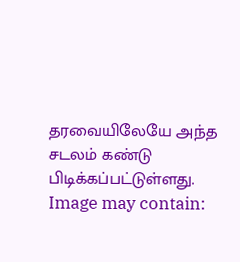தரவையிலேயே அந்த சடலம் கண்டு பிடிக்கப்பட்டுள்ளது.
Image may contain: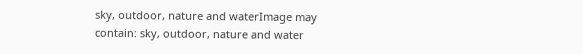sky, outdoor, nature and waterImage may contain: sky, outdoor, nature and water